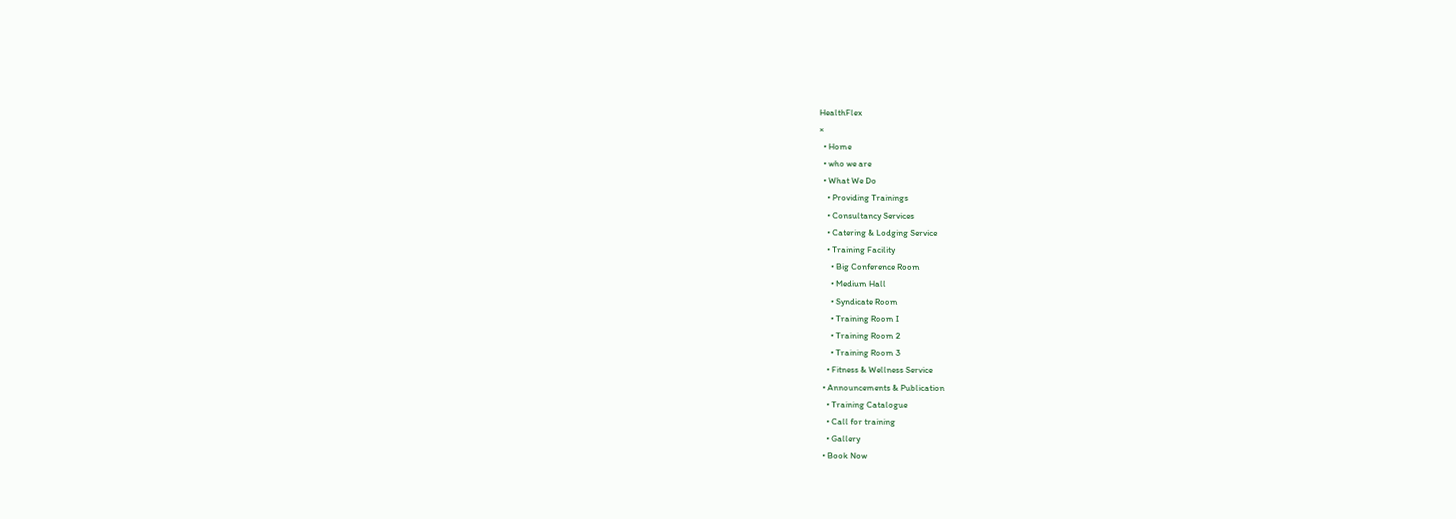HealthFlex
×
  • Home
  • who we are
  • What We Do
    • Providing Trainings
    • Consultancy Services
    • Catering & Lodging Service
    • Training Facility
      • Big Conference Room
      • Medium Hall
      • Syndicate Room
      • Training Room I
      • Training Room 2
      • Training Room 3
    • Fitness & Wellness Service
  • Announcements & Publication
    • Training Catalogue
    • Call for training
    • Gallery
  • Book Now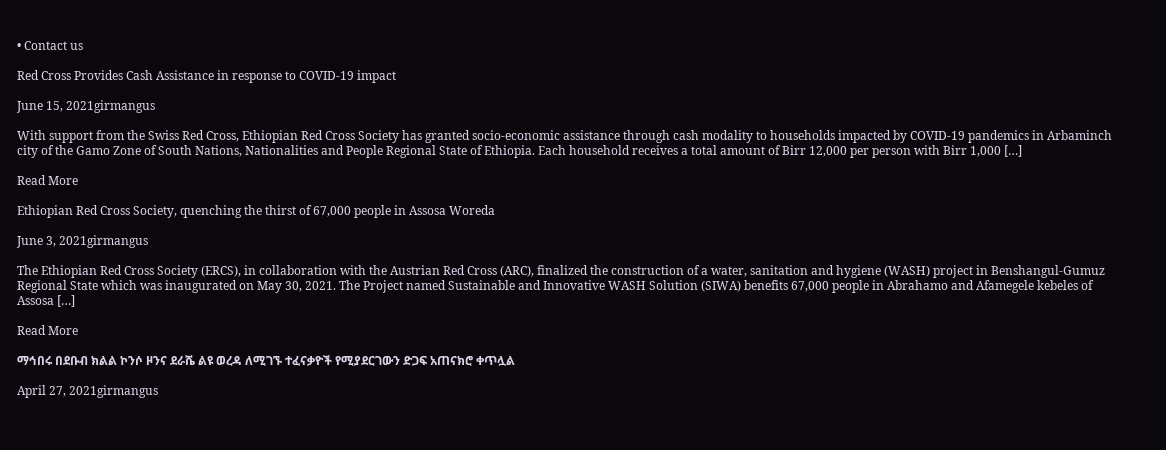• Contact us

Red Cross Provides Cash Assistance in response to COVID-19 impact

June 15, 2021girmangus

With support from the Swiss Red Cross, Ethiopian Red Cross Society has granted socio-economic assistance through cash modality to households impacted by COVID-19 pandemics in Arbaminch city of the Gamo Zone of South Nations, Nationalities and People Regional State of Ethiopia. Each household receives a total amount of Birr 12,000 per person with Birr 1,000 […]

Read More

Ethiopian Red Cross Society, quenching the thirst of 67,000 people in Assosa Woreda

June 3, 2021girmangus

The Ethiopian Red Cross Society (ERCS), in collaboration with the Austrian Red Cross (ARC), finalized the construction of a water, sanitation and hygiene (WASH) project in Benshangul-Gumuz Regional State which was inaugurated on May 30, 2021. The Project named Sustainable and Innovative WASH Solution (SIWA) benefits 67,000 people in Abrahamo and Afamegele kebeles of Assosa […]

Read More

ማኅበሩ በደቡብ ክልል ኮንሶ ዞንና ደራሼ ልዩ ወረዳ ለሚገኙ ተፈናቃዮች የሚያደርገውን ድጋፍ አጠናክሮ ቀጥሏል

April 27, 2021girmangus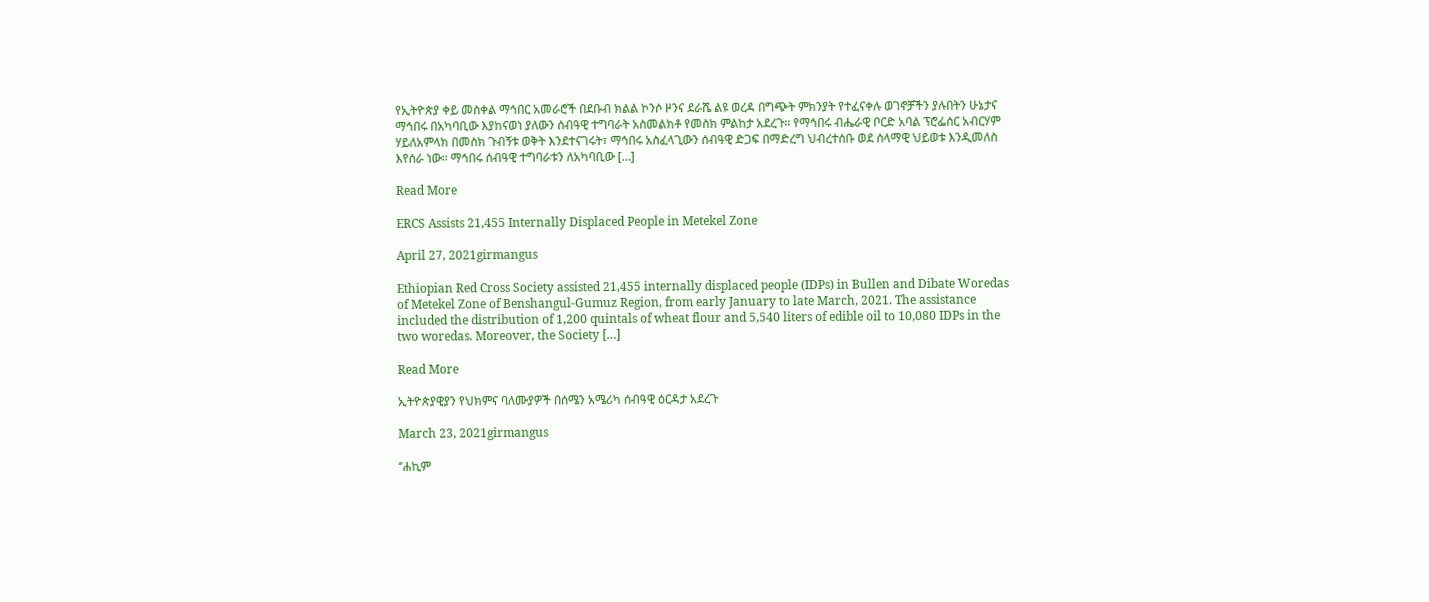የኢትዮጵያ ቀይ መስቀል ማኅበር አመራሮች በደቡብ ክልል ኮንሶ ዞንና ደራሼ ልዩ ወረዳ በግጭት ምክንያት የተፈናቀሉ ወገኖቻችን ያሉበትን ሁኔታና ማኅበሩ በአካባቢው እያከናወነ ያለውን ሰብዓዊ ተግባራት አስመልክቶ የመስክ ምልከታ አደረጉ፡፡ የማኅበሩ ብሔራዊ ቦርድ አባል ፕሮፌሰር አብርሃም ሃይለአምላክ በመስክ ጉብኝቱ ወቅት እንደተናገሩት፣ ማኅበሩ አስፈላጊውን ሰብዓዊ ድጋፍ በማድረግ ህብረተሰቡ ወደ ሰላማዊ ህይወቱ እንዲመለስ እየሰራ ነው፡፡ ማኅበሩ ሰብዓዊ ተግባራቱን ለአካባቢው […]

Read More

ERCS Assists 21,455 Internally Displaced People in Metekel Zone

April 27, 2021girmangus

Ethiopian Red Cross Society assisted 21,455 internally displaced people (IDPs) in Bullen and Dibate Woredas of Metekel Zone of Benshangul-Gumuz Region, from early January to late March, 2021. The assistance included the distribution of 1,200 quintals of wheat flour and 5,540 liters of edible oil to 10,080 IDPs in the two woredas. Moreover, the Society […]

Read More

ኢትዮጵያዊያን የህክምና ባለሙያዎች በሰሜን አሜሪካ ሰብዓዊ ዕርዳታ አደረጉ

March 23, 2021girmangus

‘’ሐኪም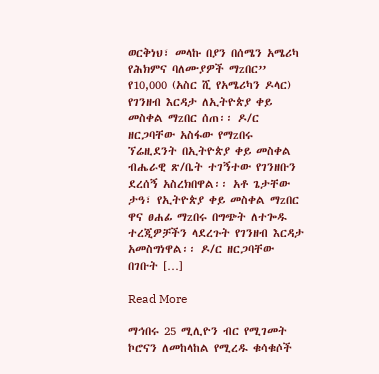ወርቅነህ፣ መላኩ በያን በሰሜን አሜሪካ የሕክምና ባለሙያዎች ማzበር’’ የ10,000 (አስር ሺ የአሜሪካን ዶላር) የገንዘብ እርዳታ ለኢትዮጵያ ቀይ መስቀል ማzበር ሰጠ፡፡ ዶ/ር ዘርጋባቸው አስፋው የማzበሩ ኘሬዚደንት በኢትዮጵያ ቀይ መስቀል ብሔራዊ ጽ/ቤት ተገኝተው የገንዘቡን ደረሰኝ አስረክበዋል፡፡ አቶ ጌታቸው ታዓ፣ የኢትዮጵያ ቀይ መስቀል ማzበር ዋና ፀሐፊ ማzበሩ በግጭት ለተጐዱ ተረጂዎቻችን ላደረጉት የገንዘብ እርዳታ አመስግነዋል፡፡ ዶ/ር ዘርጋባቸው በገቡት […]

Read More

ማኅበሩ 25 ሚሊዮን ብር የሚገመት ኮሮናን ለመከላከል የሚረዱ ቁሳቁሶች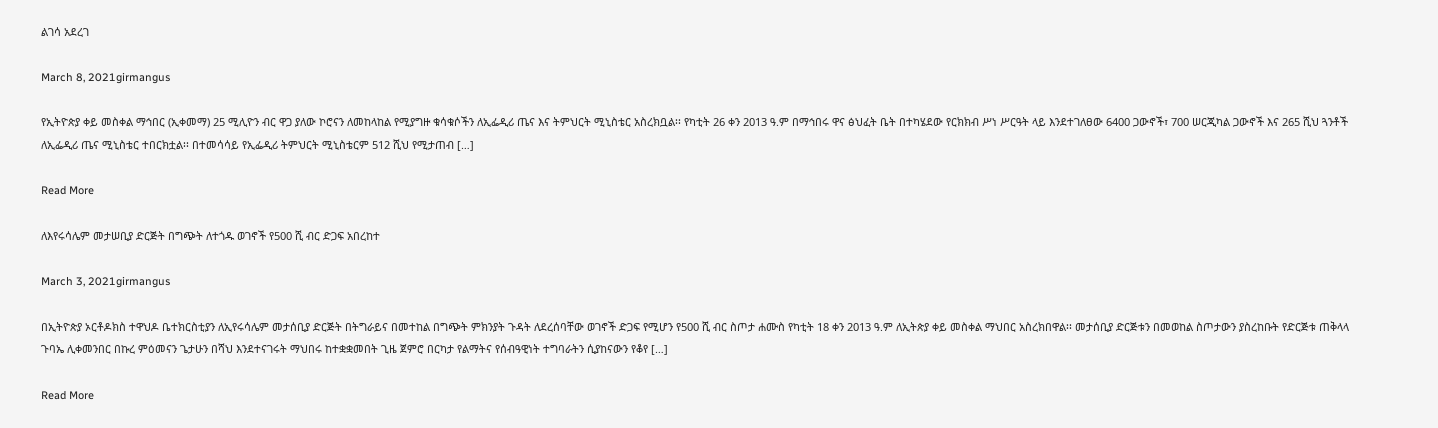ልገሳ አደረገ

March 8, 2021girmangus

የኢትዮጵያ ቀይ መስቀል ማኅበር (ኢቀመማ) 25 ሚሊዮን ብር ዋጋ ያለው ኮሮናን ለመከላከል የሚያግዙ ቁሳቁሶችን ለኢፌዲሪ ጤና እና ትምህርት ሚኒስቴር አስረክቧል፡፡ የካቲት 26 ቀን 2013 ዓ.ም በማኅበሩ ዋና ፅህፈት ቤት በተካሄደው የርክክብ ሥነ ሥርዓት ላይ እንደተገለፀው 6400 ጋውኖች፣ 700 ሠርጂካል ጋውኖች እና 265 ሺህ ጓንቶች ለኢፌዲሪ ጤና ሚኒስቴር ተበርክቷል፡፡ በተመሳሳይ የኢፌዲሪ ትምህርት ሚኒስቴርም 512 ሺህ የሚታጠብ […]

Read More

ለእየሩሳሌም መታሠቢያ ድርጅት በግጭት ለተጎዱ ወገኖች የ500 ሺ ብር ድጋፍ አበረከተ

March 3, 2021girmangus

በኢትዮጵያ ኦርቶዶክስ ተዋህዶ ቤተክርስቲያን ለኢየሩሳሌም መታሰቢያ ድርጅት በትግራይና በመተከል በግጭት ምክንያት ጉዳት ለደረሰባቸው ወገኖች ድጋፍ የሚሆን የ500 ሺ ብር ስጦታ ሐሙስ የካቲት 18 ቀን 2013 ዓ.ም ለኢትጵያ ቀይ መስቀል ማህበር አስረክበዋል፡፡ መታሰቢያ ድርጅቱን በመወከል ስጦታውን ያስረከቡት የድርጅቱ ጠቅላላ ጉባኤ ሊቀመንበር በኩረ ምዕመናን ጌታሁን በሻህ እንደተናገሩት ማህበሩ ከተቋቋመበት ጊዜ ጀምሮ በርካታ የልማትና የሰብዓዊነት ተግባራትን ሲያከናውን የቆየ […]

Read More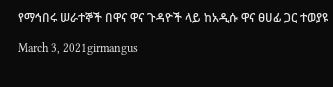የማኅበሩ ሠራተኞች በዋና ዋና ጉዳዮች ላይ ከአዲሱ ዋና ፀሀፊ ጋር ተወያዩ

March 3, 2021girmangus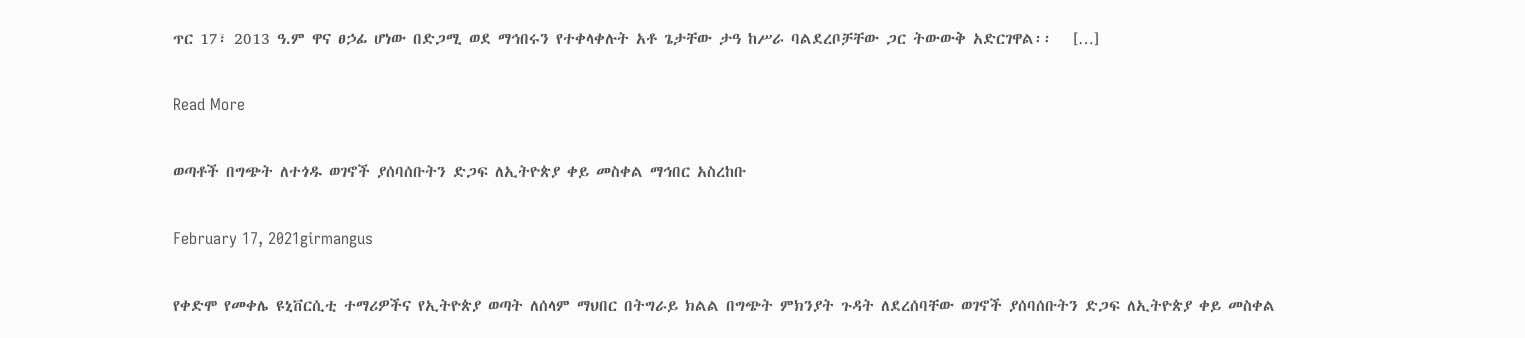ጥር 17፣ 2013 ዓ.ም ዋና ፀኃፊ ሆነው በድጋሚ ወደ ማኅበሩን የተቀላቀሉት አቶ ጌታቸው ታዓ ከሥራ ባልደረቦቻቸው ጋር ትውውቅ አድርገዋል፡፡   […]

Read More

ወጣቶች በግጭት ለተጎዱ ወገኖች ያሰባሰቡትን ድጋፍ ለኢትዮጵያ ቀይ መስቀል ማኅበር አስረከቡ

February 17, 2021girmangus

የቀድሞ የመቀሌ ዩኒቨርሲቲ ተማሪዎችና የኢትዮጵያ ወጣት ለሰላም ማህበር በትግራይ ክልል በግጭት ምክንያት ጉዳት ለደረሰባቸው ወገኖች ያሰባሰቡትን ድጋፍ ለኢትዮጵያ ቀይ መስቀል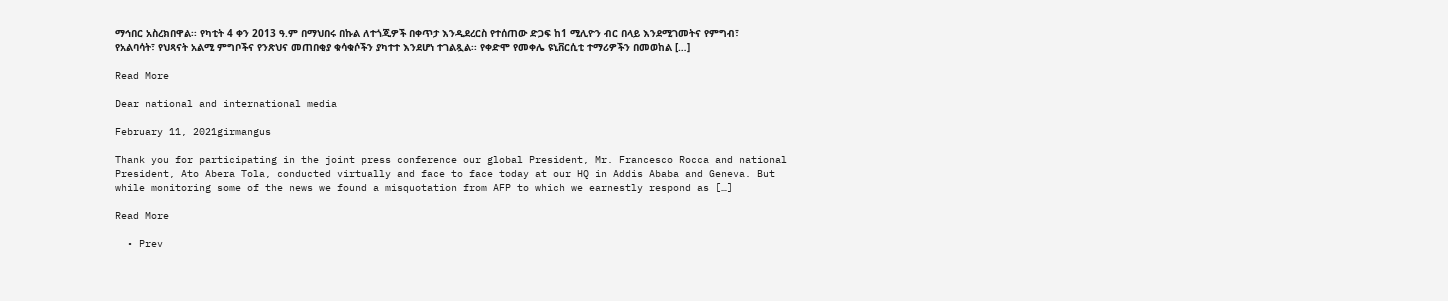ማኅበር አስረክበዋል፡፡ የካቲት 4 ቀን 2013 ዓ.ም በማህበሩ በኩል ለተጎጂዎች በቀጥታ እንዲደረርስ የተሰጠው ድጋፍ ከ1 ሚሊዮን ብር በላይ እንደሚገመትና የምግብ፣ የአልባሳት፣ የህጻናት አልሚ ምግቦችና የንጽህና መጠበቂያ ቁሳቁሶችን ያካተተ እንደሆነ ተገልጿል፡፡ የቀድሞ የመቀሌ ዩኒቨርሲቲ ተማሪዎችን በመወከል […]

Read More

Dear national and international media

February 11, 2021girmangus

Thank you for participating in the joint press conference our global President, Mr. Francesco Rocca and national President, Ato Abera Tola, conducted virtually and face to face today at our HQ in Addis Ababa and Geneva. But while monitoring some of the news we found a misquotation from AFP to which we earnestly respond as […]

Read More

  • Prev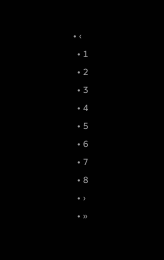• ‹
  • 1
  • 2
  • 3
  • 4
  • 5
  • 6
  • 7
  • 8
  • ›
  • »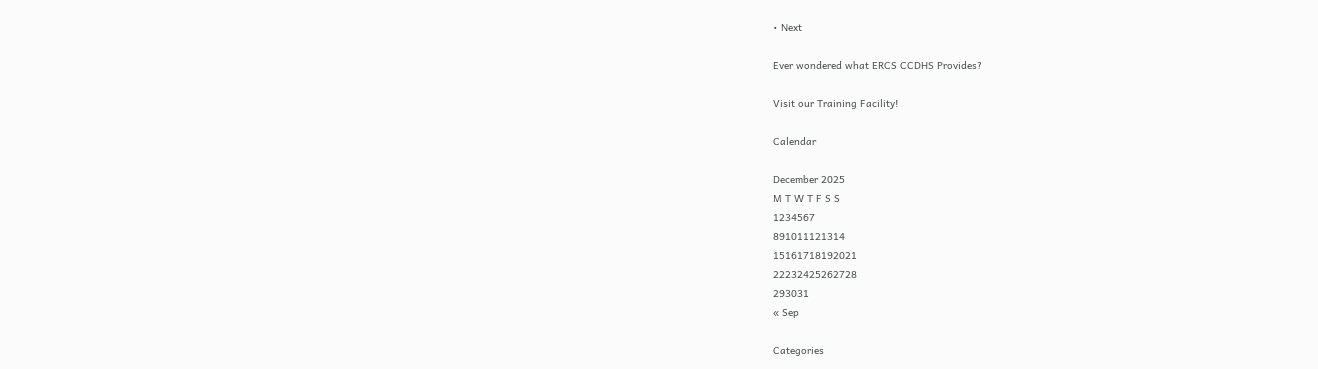• Next

Ever wondered what ERCS CCDHS Provides?

Visit our Training Facility!

Calendar

December 2025
M T W T F S S
1234567
891011121314
15161718192021
22232425262728
293031
« Sep

Categories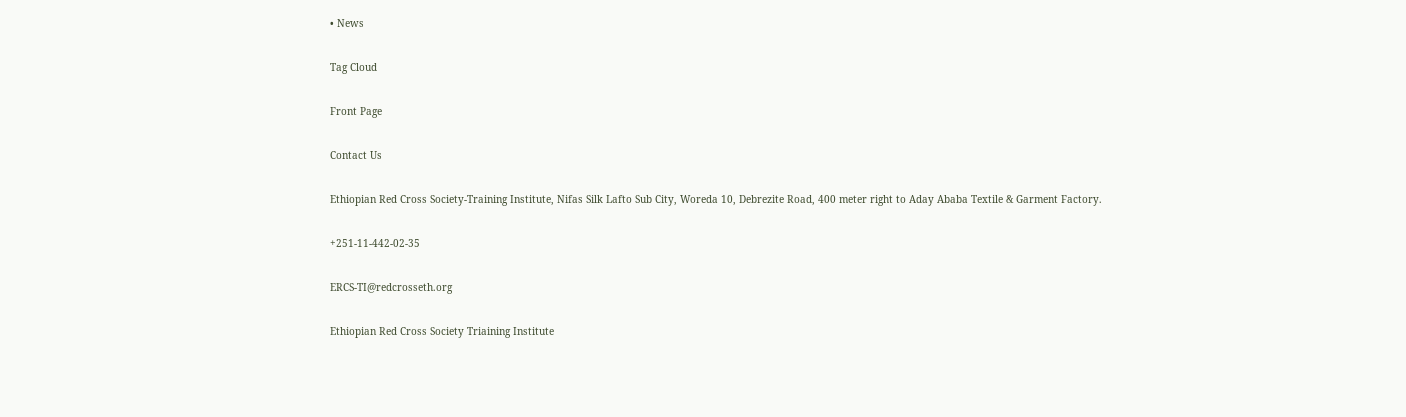• News

Tag Cloud

Front Page

Contact Us

Ethiopian Red Cross Society-Training Institute, Nifas Silk Lafto Sub City, Woreda 10, Debrezite Road, 400 meter right to Aday Ababa Textile & Garment Factory.

+251-11-442-02-35

ERCS-TI@redcrosseth.org

Ethiopian Red Cross Society Triaining Institute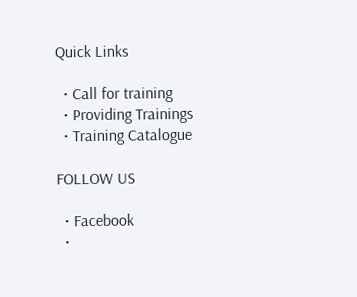Quick Links

  • Call for training
  • Providing Trainings
  • Training Catalogue

FOLLOW US

  • Facebook
  •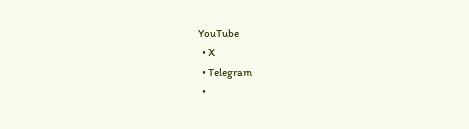YouTube
  • X
  • Telegram
  •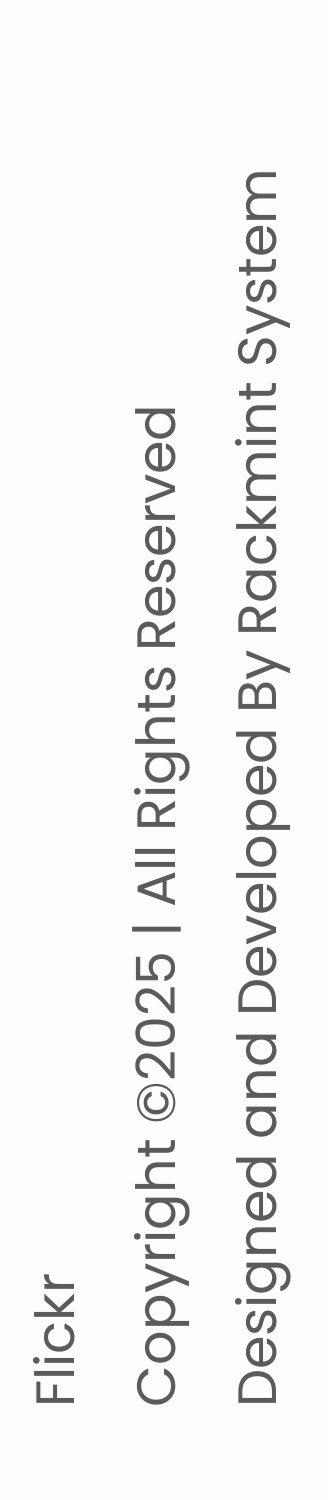Flickr
Copyright ©2025 | All Rights Reserved
Designed and Developed By Rackmint System